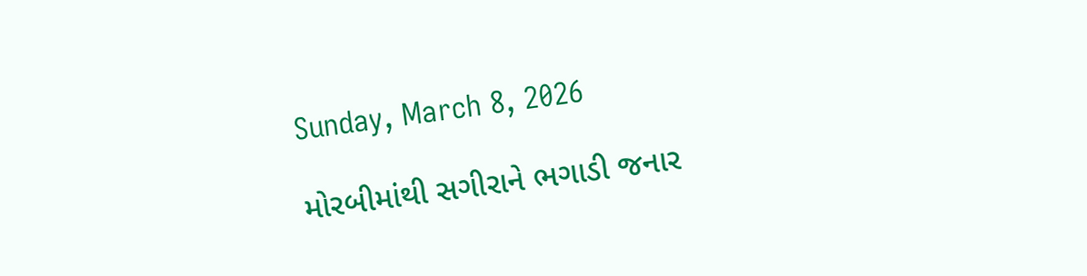Sunday, March 8, 2026

મોરબીમાંથી સગીરાને ભગાડી જનાર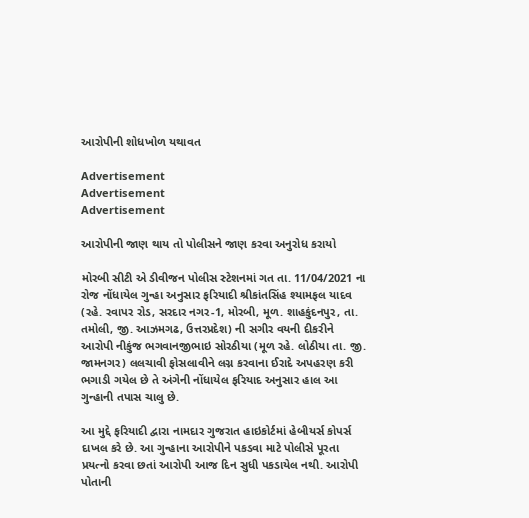આરોપીની શોધખોળ યથાવત

Advertisement
Advertisement
Advertisement

આરોપીની જાણ થાય તો પોલીસને જાણ કરવા અનુરોધ કરાયો

મોરબી સીટી એ ડીવીજન પોલીસ સ્ટેશનમાં ગત તા. 11/04/2021 ના રોજ નોંધાયેલ ગુન્હા અનુસાર ફરિયાદી શ્રીકાંતસિંહ શ્યામફલ યાદવ (રહે. રવાપર રોડ, સરદાર નગર-1, મોરબી, મૂળ. શાહકુંદનપુર, તા. તમોલી, જી. આઝમગઢ, ઉત્તરપ્રદેશ) ની સગીર વયની દીકરીને આરોપી નીકુંજ ભગવાનજીભાઇ સોરઠીયા (મૂળ રહે. લોઠીયા તા. જી. જામનગર) લલચાવી ફોસલાવીને લગ્ન કરવાના ઈરાદે અપહરણ કરી ભગાડી ગયેલ છે તે અંગેની નોંધાયેલ ફરિયાદ અનુસાર હાલ આ ગુન્હાની તપાસ ચાલુ છે.

આ મુદ્દે ફરિયાદી દ્વારા નામદાર ગુજરાત હાઇકોર્ટમાં હેબીયર્સ કોપર્સ દાખલ કરે છે. આ ગુન્હાના આરોપીને પકડવા માટે પોલીસે પૂરતા પ્રયત્નો કરવા છતાં આરોપી આજ દિન સુધી પકડાયેલ નથી. આરોપી પોતાની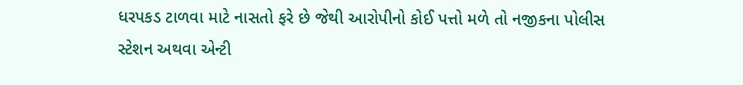ધરપકડ ટાળવા માટે નાસતો ફરે છે જેથી આરોપીનો કોઈ પત્તો મળે તો નજીકના પોલીસ સ્ટેશન અથવા એન્ટી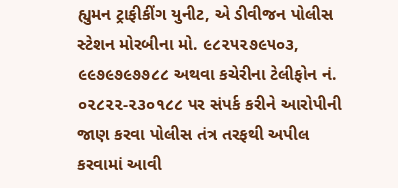હ્યુમન ટ્રાફીકીંગ યુનીટ, એ ડીવીજન પોલીસ સ્ટેશન મોરબીના મો. ૯૮૨૫૨૭૯૫૦૩, ૯૯૭૯૭૯૭૭૮૮ અથવા કચેરીના ટેલીફોન નં. ૦૨૮૨૨-૨૩૦૧૮૮ પર સંપર્ક કરીને આરોપીની જાણ કરવા પોલીસ તંત્ર તરફથી અપીલ કરવામાં આવી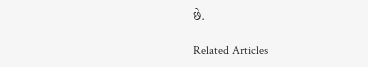છે.

Related Articles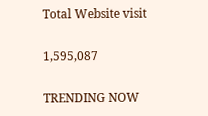Total Website visit

1,595,087

TRENDING NOW